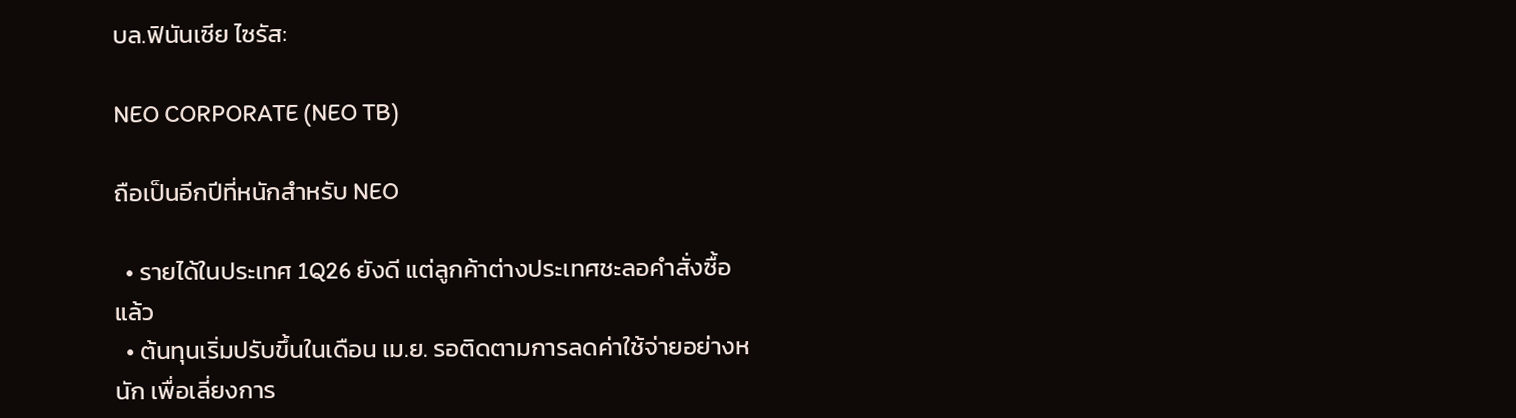บล.ฟินันเซีย ไซรัส:

NEO CORPORATE (NEO TB)

ถือเป็นอีกปีที่หนักสำหรับ NEO

  • รายได้ในประเทศ 1Q26 ยังดี แต่ลูกค้าต่างประเทศชะลอคำสั่งซื้อแล้ว
  • ต้นทุนเริ่มปรับขึ้นในเดือน เม.ย. รอติดตามการลดค่าใช้จ่ายอย่างหนัก เพื่อเลี่ยงการ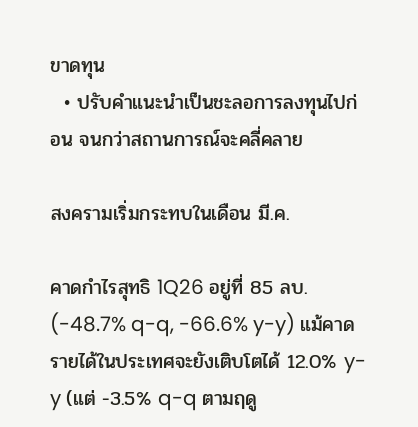ขาดทุน
  • ปรับคำแนะนำเป็นชะลอการลงทุนไปก่อน จนกว่าสถานการณ์จะคลี่คลาย

สงครามเริ่มกระทบในเดือน มี.ค.

คาดกำไรสุทธิ 1Q26 อยู่ที่ 85 ลบ. (-48.7% q-q, -66.6% y-y) แม้คาดรายได้ในประเทศจะยังเติบโตได้ 12.0% y-y (แต่ -3.5% q-q ตามฤดู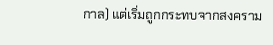กาล) แต่เริ่มถูกกระทบจากสงคราม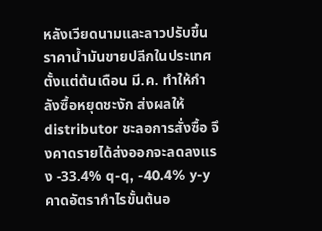หลังเวียดนามและลาวปรับขึ้นราคาน้ำมันขายปลีกในประเทศตั้งแต่ต้นเดือน มี.ค. ทำให้กำลังซื้อหยุดชะงัก ส่งผลให้ distributor ชะลอการสั่งซื้อ จึงคาดรายได้ส่งออกจะลดลงแรง -33.4% q-q, -40.4% y-y คาดอัตรากำไรขั้นต้นอ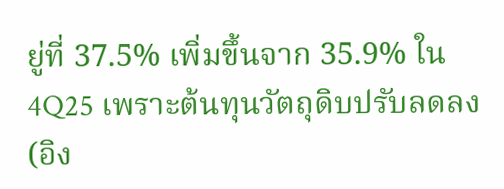ยู่ที่ 37.5% เพิ่มขึ้นจาก 35.9% ใน 4Q25 เพราะต้นทุนวัตถุดิบปรับลดลง (อิง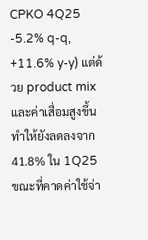CPKO 4Q25 -5.2% q-q, +11.6% y-y) แต่ด้วย product mix และค่าเสื่อมสูงขึ้น ทำให้ยังลดลงจาก 41.8% ใน 1Q25 ขณะที่คาดค่าใช้จ่า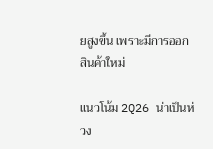ยสูงขึ้น เพราะมีการออกสินค้าใหม่

แนวโน้ม 2Q26 น่าเป็นห่วง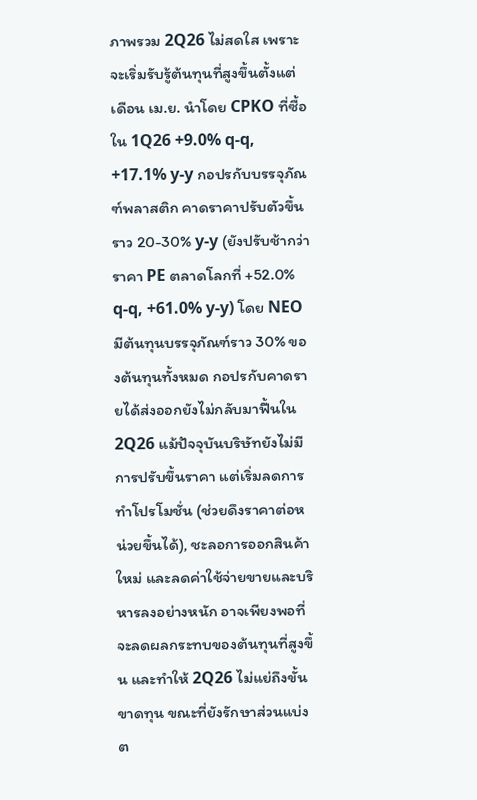ภาพรวม 2Q26 ไม่สดใส เพราะจะเริ่มรับรู้ต้นทุนที่สูงขึ้นตั้งแต่เดือน เม.ย. นำโดย CPKO ที่ซื้อใน 1Q26 +9.0% q-q, +17.1% y-y กอปรกับบรรจุภัณฑ์พลาสติก คาดราคาปรับตัวขึ้นราว 20-30% y-y (ยังปรับช้ากว่าราคา PE ตลาดโลกที่ +52.0% q-q, +61.0% y-y) โดย NEO มีต้นทุนบรรจุภัณฑ์ราว 30% ของต้นทุนทั้งหมด กอปรกับคาดรายได้ส่งออกยังไม่กลับมาฟื้นใน 2Q26 แม้ปัจจุบันบริษัทยังไม่มีการปรับขึ้นราคา แต่เริ่มลดการทำโปรโมชั่น (ช่วยดึงราคาต่อหน่วยขึ้นได้), ชะลอการออกสินค้าใหม่ และลดค่าใช้จ่ายขายและบริหารลงอย่างหนัก อาจเพียงพอที่จะลดผลกระทบของต้นทุนที่สูงขึ้น และทำให้ 2Q26 ไม่แย่ถึงขั้นขาดทุน ขณะที่ยังรักษาส่วนแบ่งต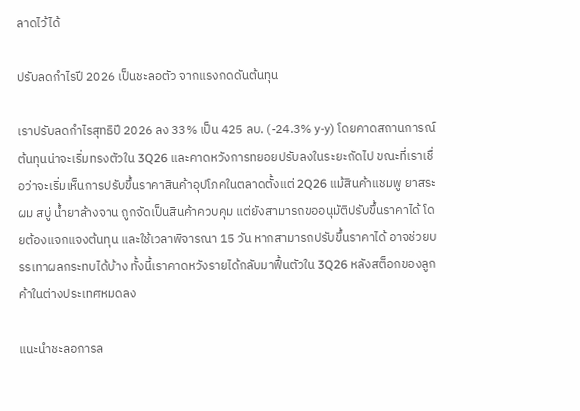ลาดไว้ได้

ปรับลดกำไรปี 2026 เป็นชะลอตัว จากแรงกดดันต้นทุน

เราปรับลดกำไรสุทธิปี 2026 ลง 33% เป็น 425 ลบ. (-24.3% y-y) โดยคาดสถานการณ์ต้นทุนน่าจะเริ่มทรงตัวใน 3Q26 และคาดหวังการทยอยปรับลงในระยะถัดไป ขณะที่เราเชื่อว่าจะเริ่มเห็นการปรับขึ้นราคาสินค้าอุปโภคในตลาดตั้งแต่ 2Q26 แม้สินค้าแชมพู ยาสระผม สบู่ น้ำยาล้างจาน ถูกจัดเป็นสินค้าควบคุม แต่ยังสามารถขออนุมัติปรับขึ้นราคาได้ โดยต้องแจกแจงต้นทุน และใช้เวลาพิจารณา 15 วัน หากสามารถปรับขึ้นราคาได้ อาจช่วยบรรเทาผลกระทบได้บ้าง ทั้งนี้เราคาดหวังรายได้กลับมาฟื้นตัวใน 3Q26 หลังสต็อกของลูกค้าในต่างประเทศหมดลง

แนะนำชะลอการล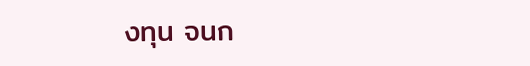งทุน จนก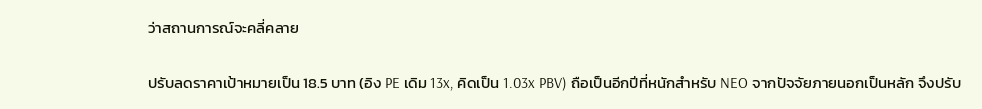ว่าสถานการณ์จะคลี่คลาย

ปรับลดราคาเป้าหมายเป็น 18.5 บาท (อิง PE เดิม 13x, คิดเป็น 1.03x PBV) ถือเป็นอีกปีที่หนักสำหรับ NEO จากปัจจัยภายนอกเป็นหลัก จึงปรับ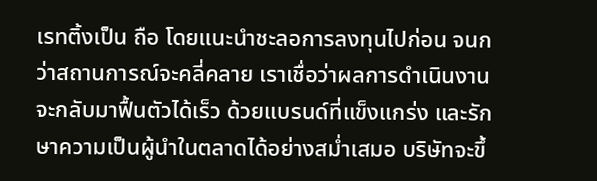เรทติ้งเป็น ถือ โดยแนะนำชะลอการลงทุนไปก่อน จนกว่าสถานการณ์จะคลี่คลาย เราเชื่อว่าผลการดำเนินงานจะกลับมาฟื้นตัวได้เร็ว ด้วยแบรนด์ที่แข็งแกร่ง และรักษาความเป็นผู้นำในตลาดได้อย่างสม่ำเสมอ บริษัทจะขึ้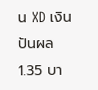น XD เงินปันผล 1.35 บา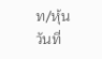ท/หุ้น วันที่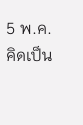5 พ.ค. คิดเป็น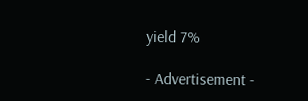yield 7%

- Advertisement -